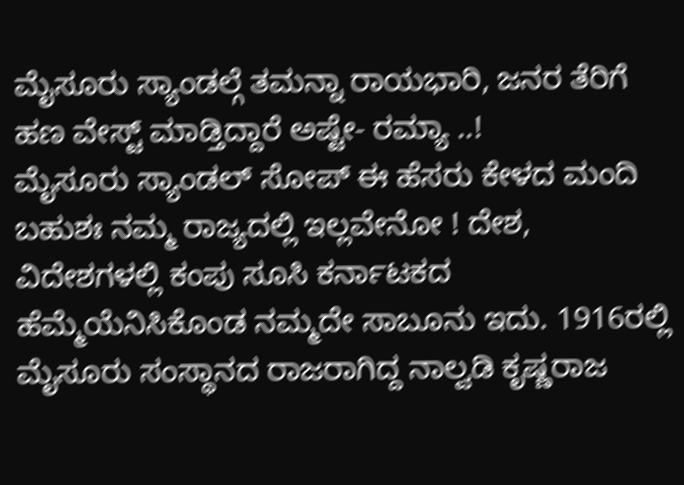ಮೈಸೂರು ಸ್ಯಾಂಡಲ್ಗೆ ತಮನ್ನಾ ರಾಯಭಾರಿ, ಜನರ ತೆರಿಗೆ ಹಣ ವೇಸ್ಟ್ ಮಾಡ್ತಿದ್ದಾರೆ ಅಷ್ಟೇ- ರಮ್ಯಾ ..!
ಮೈಸೂರು ಸ್ಯಾಂಡಲ್ ಸೋಪ್ ಈ ಹೆಸರು ಕೇಳದ ಮಂದಿ ಬಹುಶಃ ನಮ್ಮ ರಾಜ್ಯದಲ್ಲಿ ಇಲ್ಲವೇನೋ ! ದೇಶ, ವಿದೇಶಗಳಲ್ಲಿ ಕಂಪು ಸೂಸಿ ಕರ್ನಾಟಕದ ಹೆಮ್ಮೆಯೆನಿಸಿಕೊಂಡ ನಮ್ಮದೇ ಸಾಬೂನು ಇದು. 1916ರಲ್ಲಿ ಮೈಸೂರು ಸಂಸ್ಥಾನದ ರಾಜರಾಗಿದ್ದ ನಾಲ್ವಡಿ ಕೃಷ್ಣರಾಜ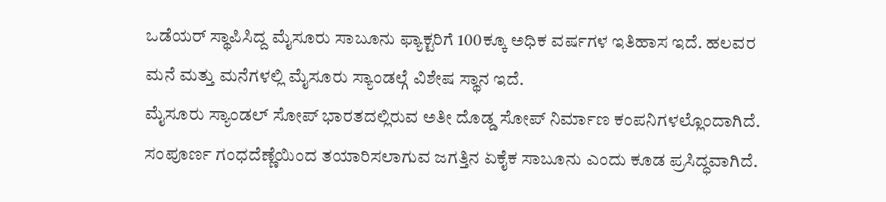ಒಡೆಯರ್ ಸ್ಥಾಪಿಸಿದ್ದ ಮೈಸೂರು ಸಾಬೂನು ಫ್ಯಾಕ್ಟರಿಗೆ 100ಕ್ಕೂ ಅಧಿಕ ವರ್ಷಗಳ ಇತಿಹಾಸ ಇದೆ. ಹಲವರ ಮನೆ ಮತ್ತು ಮನೆಗಳಲ್ಲಿ ಮೈಸೂರು ಸ್ಯಾಂಡಲ್ಗೆ ವಿಶೇಷ ಸ್ಥಾನ ಇದೆ.
ಮೈಸೂರು ಸ್ಯಾಂಡಲ್ ಸೋಪ್ ಭಾರತದಲ್ಲಿರುವ ಅತೀ ದೊಡ್ಡ ಸೋಪ್ ನಿರ್ಮಾಣ ಕಂಪನಿಗಳಲ್ಲೊಂದಾಗಿದೆ. ಸಂಪೂರ್ಣ ಗಂಧದೆಣ್ಣೆಯಿಂದ ತಯಾರಿಸಲಾಗುವ ಜಗತ್ತಿನ ಏಕೈಕ ಸಾಬೂನು ಎಂದು ಕೂಡ ಪ್ರಸಿದ್ಧವಾಗಿದೆ.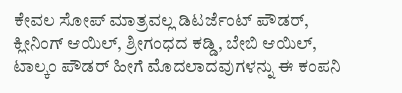ಕೇವಲ ಸೋಪ್ ಮಾತ್ರವಲ್ಲ ಡಿಟರ್ಜೆಂಟ್ ಪೌಡರ್, ಕ್ಲೀನಿಂಗ್ ಆಯಿಲ್, ಶ್ರೀಗಂಧದ ಕಡ್ಡಿ, ಬೇಬಿ ಆಯಿಲ್, ಟಾಲ್ಕಂ ಪೌಡರ್ ಹೀಗೆ ಮೊದಲಾದವುಗಳನ್ನು ಈ ಕಂಪನಿ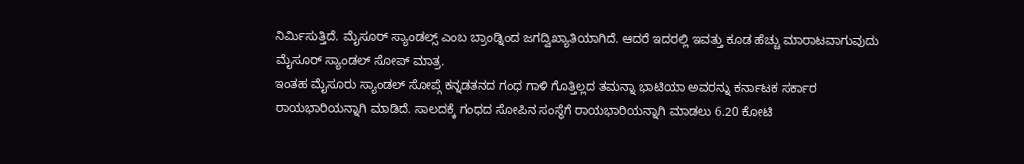ನಿರ್ಮಿಸುತ್ತಿದೆ. ಮೈಸೂರ್ ಸ್ಯಾಂಡಲ್ಸ್ ಎಂಬ ಬ್ರಾಂಡ್ನಿಂದ ಜಗದ್ವಿಖ್ಯಾತಿಯಾಗಿದೆ. ಆದರೆ ಇದರಲ್ಲಿ ಇವತ್ತು ಕೂಡ ಹೆಚ್ಚು ಮಾರಾಟವಾಗುವುದು ಮೈಸೂರ್ ಸ್ಯಾಂಡಲ್ ಸೋಪ್ ಮಾತ್ರ.
ಇಂತಹ ಮೈಸೂರು ಸ್ಯಾಂಡಲ್ ಸೋಪ್ಗೆ ಕನ್ನಡತನದ ಗಂಧ ಗಾಳಿ ಗೊತ್ತಿಲ್ಲದ ತಮನ್ನಾ ಭಾಟಿಯಾ ಅವರನ್ನು ಕರ್ನಾಟಕ ಸರ್ಕಾರ ರಾಯಭಾರಿಯನ್ನಾಗಿ ಮಾಡಿದೆ. ಸಾಲದಕ್ಕೆ ಗಂಧದ ಸೋಪಿನ ಸಂಸ್ಥೆಗೆ ರಾಯಭಾರಿಯನ್ನಾಗಿ ಮಾಡಲು 6.20 ಕೋಟಿ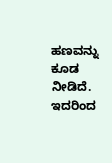ಹಣವನ್ನು ಕೂಡ ನೀಡಿದೆ.
ಇದರಿಂದ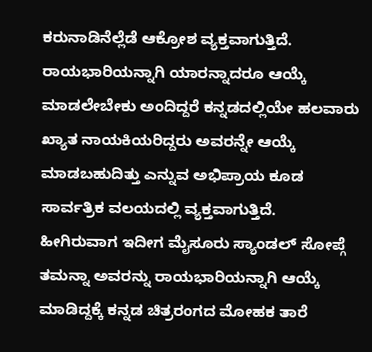ಕರುನಾಡಿನೆಲ್ಲೆಡೆ ಆಕ್ರೋಶ ವ್ಯಕ್ತವಾಗುತ್ತಿದೆ. ರಾಯಭಾರಿಯನ್ನಾಗಿ ಯಾರನ್ನಾದರೂ ಆಯ್ಕೆ ಮಾಡಲೇಬೇಕು ಅಂದಿದ್ದರೆ ಕನ್ನಡದಲ್ಲಿಯೇ ಹಲವಾರು ಖ್ಯಾತ ನಾಯಕಿಯರಿದ್ದರು ಅವರನ್ನೇ ಆಯ್ಕೆ ಮಾಡಬಹುದಿತ್ತು ಎನ್ನುವ ಅಭಿಪ್ರಾಯ ಕೂಡ ಸಾರ್ವತ್ರಿಕ ವಲಯದಲ್ಲಿ ವ್ಯಕ್ತವಾಗುತ್ತಿದೆ.
ಹೀಗಿರುವಾಗ ಇದೀಗ ಮೈಸೂರು ಸ್ಯಾಂಡಲ್ ಸೋಪ್ಗೆ ತಮನ್ನಾ ಅವರನ್ನು ರಾಯಭಾರಿಯನ್ನಾಗಿ ಆಯ್ಕೆ ಮಾಡಿದ್ದಕ್ಕೆ ಕನ್ನಡ ಚಿತ್ರರಂಗದ ಮೋಹಕ ತಾರೆ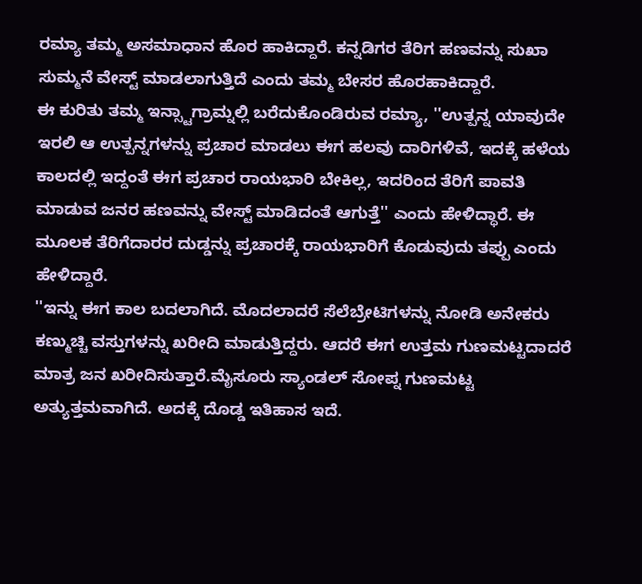ರಮ್ಯಾ ತಮ್ಮ ಅಸಮಾಧಾನ ಹೊರ ಹಾಕಿದ್ದಾರೆ. ಕನ್ನಡಿಗರ ತೆರಿಗ ಹಣವನ್ನು ಸುಖಾ ಸುಮ್ಮನೆ ವೇಸ್ಟ್ ಮಾಡಲಾಗುತ್ತಿದೆ ಎಂದು ತಮ್ಮ ಬೇಸರ ಹೊರಹಾಕಿದ್ದಾರೆ.
ಈ ಕುರಿತು ತಮ್ಮ ಇನ್ಸ್ಟಾಗ್ರಾಮ್ನಲ್ಲಿ ಬರೆದುಕೊಂಡಿರುವ ರಮ್ಯಾ, ''ಉತ್ಪನ್ನ ಯಾವುದೇ ಇರಲಿ ಆ ಉತ್ಪನ್ನಗಳನ್ನು ಪ್ರಚಾರ ಮಾಡಲು ಈಗ ಹಲವು ದಾರಿಗಳಿವೆ, ಇದಕ್ಕೆ ಹಳೆಯ ಕಾಲದಲ್ಲಿ ಇದ್ದಂತೆ ಈಗ ಪ್ರಚಾರ ರಾಯಭಾರಿ ಬೇಕಿಲ್ಲ, ಇದರಿಂದ ತೆರಿಗೆ ಪಾವತಿ ಮಾಡುವ ಜನರ ಹಣವನ್ನು ವೇಸ್ಟ್ ಮಾಡಿದಂತೆ ಆಗುತ್ತೆ'' ಎಂದು ಹೇಳಿದ್ಧಾರೆ. ಈ ಮೂಲಕ ತೆರಿಗೆದಾರರ ದುಡ್ಡನ್ನು ಪ್ರಚಾರಕ್ಕೆ ರಾಯಭಾರಿಗೆ ಕೊಡುವುದು ತಪ್ಪು ಎಂದು ಹೇಳಿದ್ದಾರೆ.
''ಇನ್ನು ಈಗ ಕಾಲ ಬದಲಾಗಿದೆ. ಮೊದಲಾದರೆ ಸೆಲೆಬ್ರೇಟಿಗಳನ್ನು ನೋಡಿ ಅನೇಕರು ಕಣ್ಮುಚ್ಚಿ ವಸ್ತುಗಳನ್ನು ಖರೀದಿ ಮಾಡುತ್ತಿದ್ದರು. ಆದರೆ ಈಗ ಉತ್ತಮ ಗುಣಮಟ್ಟದಾದರೆ ಮಾತ್ರ ಜನ ಖರೀದಿಸುತ್ತಾರೆ.ಮೈಸೂರು ಸ್ಯಾಂಡಲ್ ಸೋಪ್ನ ಗುಣಮಟ್ಟ ಅತ್ಯುತ್ತಮವಾಗಿದೆ. ಅದಕ್ಕೆ ದೊಡ್ಡ ಇತಿಹಾಸ ಇದೆ.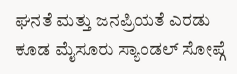ಘನತೆ ಮತ್ತು ಜನಪ್ರಿಯತೆ ಎರಡು ಕೂಡ ಮೈಸೂರು ಸ್ಯಾಂಡಲ್ ಸೋಪ್ಗೆ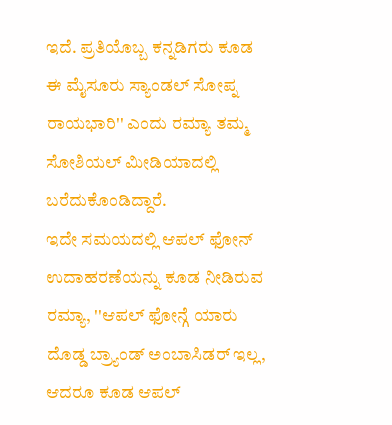ಇದೆ. ಪ್ರತಿಯೊಬ್ಬ ಕನ್ನಡಿಗರು ಕೂಡ ಈ ಮೈಸೂರು ಸ್ಯಾಂಡಲ್ ಸೋಪ್ನ ರಾಯಭಾರಿ'' ಎಂದು ರಮ್ಯಾ ತಮ್ಮ ಸೋಶಿಯಲ್ ಮೀಡಿಯಾದಲ್ಲಿ ಬರೆದುಕೊಂಡಿದ್ದಾರೆ.
ಇದೇ ಸಮಯದಲ್ಲಿ ಆಪಲ್ ಫೋನ್ ಉದಾಹರಣೆಯನ್ನು ಕೂಡ ನೀಡಿರುವ ರಮ್ಯಾ, ''ಆಪಲ್ ಫೋನ್ಗೆ ಯಾರು ದೊಡ್ಡ ಬ್ರ್ಯಾಂಡ್ ಅಂಬಾಸಿಡರ್ ಇಲ್ಲ, ಆದರೂ ಕೂಡ ಆಪಲ್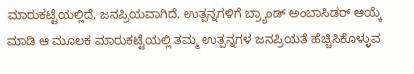ಮಾರುಕಟ್ಟೆಯಲ್ಲಿದೆ, ಜನಪ್ರಿಯವಾಗಿದೆ. ಉತ್ಪನ್ನಗಳಿಗೆ ಬ್ರ್ಯಾಂಡ್ ಅಂಬಾಸಿಡರ್ ಆಯ್ಕೆ ಮಾಡಿ ಆ ಮೂಲಕ ಮಾರುಕಟ್ಟೆಯಲ್ಲಿ ತಮ್ಮ ಉತ್ಪನ್ನಗಳ ಜನಪ್ರಿಯತೆ ಹೆಚ್ಚಿಸಿಕೊಳ್ಳುವ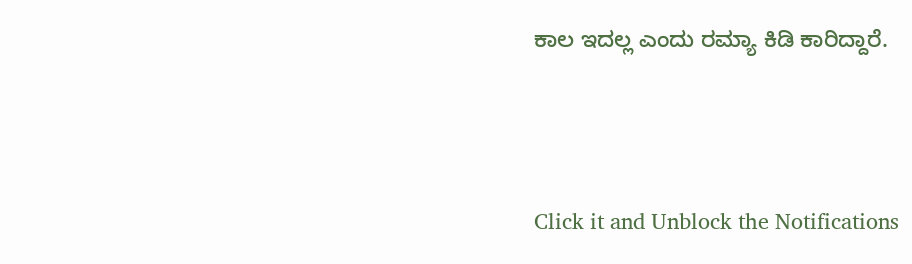ಕಾಲ ಇದಲ್ಲ ಎಂದು ರಮ್ಯಾ ಕಿಡಿ ಕಾರಿದ್ದಾರೆ.



Click it and Unblock the Notifications